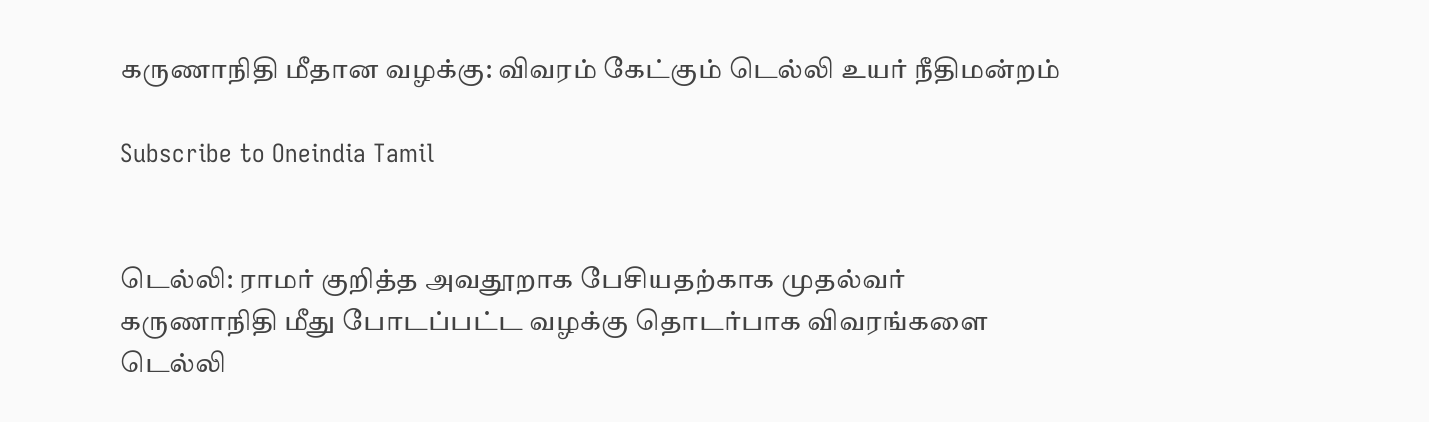கருணாநிதி மீதான வழக்கு: விவரம் கேட்கும் டெல்லி உயர் நீதிமன்றம்

Subscribe to Oneindia Tamil


டெல்லி: ராமர் குறித்த அவதூறாக பேசியதற்காக முதல்வர் கருணாநிதி மீது போடப்பட்ட வழக்கு தொடர்பாக விவரங்களை டெல்லி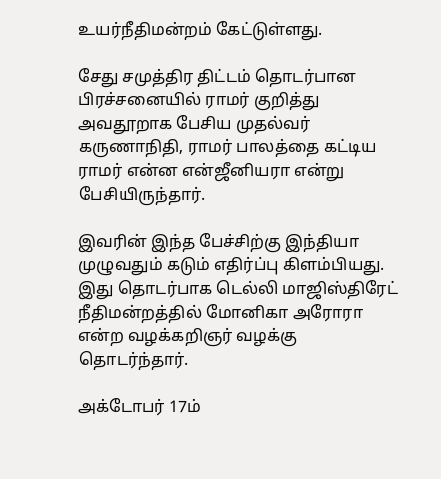உயர்நீதிமன்றம் கேட்டுள்ளது.

சேது சமுத்திர திட்டம் தொடர்பான பிரச்சனையில் ராமர் குறித்து அவதூறாக பேசிய முதல்வர் கருணாநிதி, ராமர் பாலத்தை கட்டிய ராமர் என்ன என்ஜீனியரா என்று பேசியிருந்தார்.

இவரின் இந்த பேச்சிற்கு இந்தியா முழுவதும் கடும் எதிர்ப்பு கிளம்பியது. இது தொடர்பாக டெல்லி மாஜிஸ்திரேட் நீதிமன்றத்தில் மோனிகா அரோரா என்ற வழக்கறிஞர் வழக்கு தொடர்ந்தார்.

அக்டோபர் 17ம்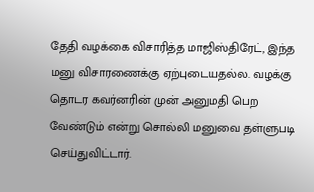தேதி வழக்கை விசாரித்த மாஜிஸ்திரேட், இந்த மனு விசாரணைக்கு ஏற்புடையதல்ல. வழக்கு தொடர கவர்னரின் முன் அனுமதி பெற வேண்டும் என்று சொல்லி மனுவை தள்ளுபடி செய்துவிட்டார்.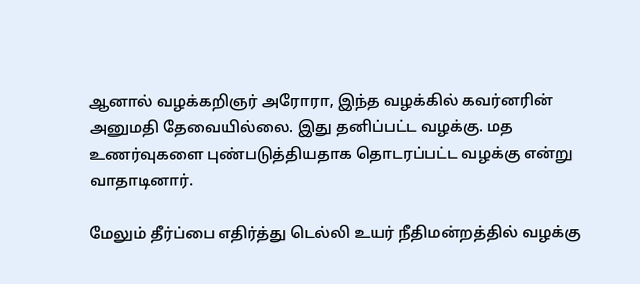ஆனால் வழக்கறிஞர் அரோரா, இந்த வழக்கில் கவர்னரின் அனுமதி தேவையில்லை. இது தனிப்பட்ட வழக்கு. மத உணர்வுகளை புண்படுத்தியதாக தொடரப்பட்ட வழக்கு என்று வாதாடினார்.

மேலும் தீர்ப்பை எதிர்த்து டெல்லி உயர் நீதிமன்றத்தில் வழக்கு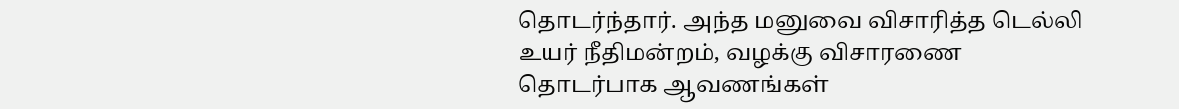தொடர்ந்தார். அந்த மனுவை விசாரித்த டெல்லி உயர் நீதிமன்றம், வழக்கு விசாரணை தொடர்பாக ஆவணங்கள்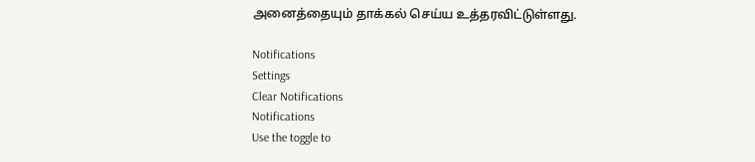அனைத்தையும் தாக்கல் செய்ய உத்தரவிட்டுள்ளது.

Notifications
Settings
Clear Notifications
Notifications
Use the toggle to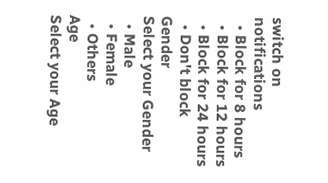switch on notifications
  • Block for 8 hours
  • Block for 12 hours
  • Block for 24 hours
  • Don't block
Gender
Select your Gender
  • Male
  • Female
  • Others
Age
Select your Age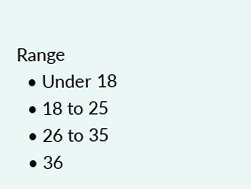Range
  • Under 18
  • 18 to 25
  • 26 to 35
  • 36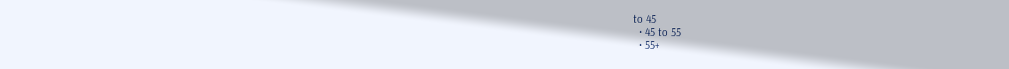to 45
  • 45 to 55
  • 55+